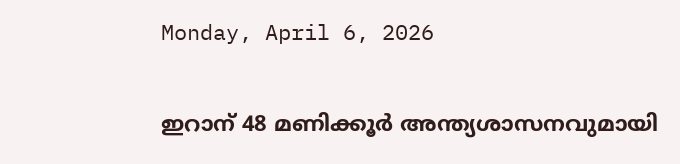Monday, April 6, 2026

ഇറാന് 48 മണിക്കൂര്‍ അന്ത്യശാസനവുമായി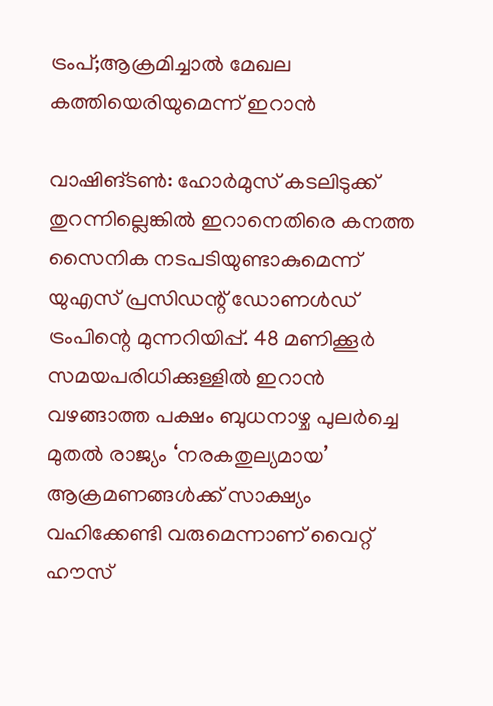ട്രംപ്;ആക്രമിച്ചാല്‍ മേഖല കത്തിയെരിയുമെന്ന് ഇറാന്‍

വാഷിങ്ടണ്‍: ഹോര്‍മുസ് കടലിടുക്ക് തുറന്നില്ലെങ്കില്‍ ഇറാനെതിരെ കനത്ത സൈനിക നടപടിയുണ്ടാകുമെന്ന് യുഎസ് പ്രസിഡന്റ് ഡോണള്‍ഡ് ട്രംപിന്റെ മുന്നറിയിപ്പ്. 48 മണിക്കൂര്‍ സമയപരിധിക്കുള്ളില്‍ ഇറാന്‍ വഴങ്ങാത്ത പക്ഷം ബുധനാഴ്ച പുലര്‍ച്ചെ മുതല്‍ രാജ്യം ‘നരകതുല്യമായ’ ആക്രമണങ്ങള്‍ക്ക് സാക്ഷ്യം വഹിക്കേണ്ടി വരുമെന്നാണ് വൈറ്റ് ഹൗസ്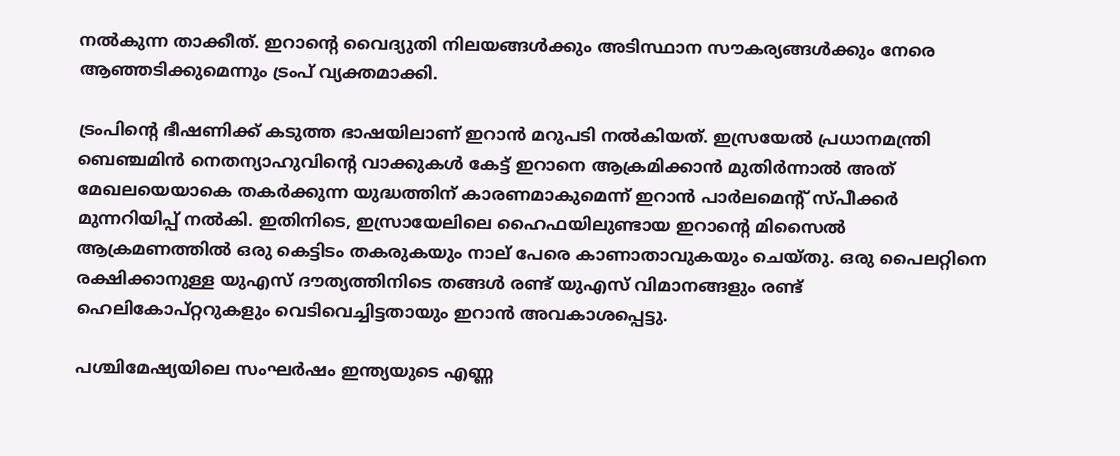നല്‍കുന്ന താക്കീത്. ഇറാന്റെ വൈദ്യുതി നിലയങ്ങള്‍ക്കും അടിസ്ഥാന സൗകര്യങ്ങള്‍ക്കും നേരെ ആഞ്ഞടിക്കുമെന്നും ട്രംപ് വ്യക്തമാക്കി.

ട്രംപിന്റെ ഭീഷണിക്ക് കടുത്ത ഭാഷയിലാണ് ഇറാന്‍ മറുപടി നല്‍കിയത്. ഇസ്രയേല്‍ പ്രധാനമന്ത്രി ബെഞ്ചമിന്‍ നെതന്യാഹുവിന്റെ വാക്കുകള്‍ കേട്ട് ഇറാനെ ആക്രമിക്കാന്‍ മുതിര്‍ന്നാല്‍ അത് മേഖലയെയാകെ തകര്‍ക്കുന്ന യുദ്ധത്തിന് കാരണമാകുമെന്ന് ഇറാന്‍ പാര്‍ലമെന്റ് സ്പീക്കര്‍ മുന്നറിയിപ്പ് നല്‍കി. ഇതിനിടെ, ഇസ്രായേലിലെ ഹൈഫയിലുണ്ടായ ഇറാന്റെ മിസൈല്‍ ആക്രമണത്തില്‍ ഒരു കെട്ടിടം തകരുകയും നാല് പേരെ കാണാതാവുകയും ചെയ്തു. ഒരു പൈലറ്റിനെ രക്ഷിക്കാനുള്ള യുഎസ് ദൗത്യത്തിനിടെ തങ്ങള്‍ രണ്ട് യുഎസ് വിമാനങ്ങളും രണ്ട് ഹെലികോപ്റ്ററുകളും വെടിവെച്ചിട്ടതായും ഇറാന്‍ അവകാശപ്പെട്ടു.

പശ്ചിമേഷ്യയിലെ സംഘര്‍ഷം ഇന്ത്യയുടെ എണ്ണ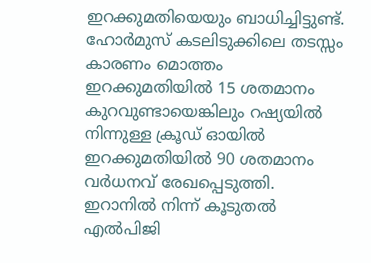ഇറക്കുമതിയെയും ബാധിച്ചിട്ടുണ്ട്. ഹോര്‍മുസ് കടലിടുക്കിലെ തടസ്സം കാരണം മൊത്തം ഇറക്കുമതിയില്‍ 15 ശതമാനം കുറവുണ്ടായെങ്കിലും റഷ്യയില്‍ നിന്നുള്ള ക്രൂഡ് ഓയില്‍ ഇറക്കുമതിയില്‍ 90 ശതമാനം വര്‍ധനവ് രേഖപ്പെടുത്തി. ഇറാനില്‍ നിന്ന് കൂടുതല്‍ എല്‍പിജി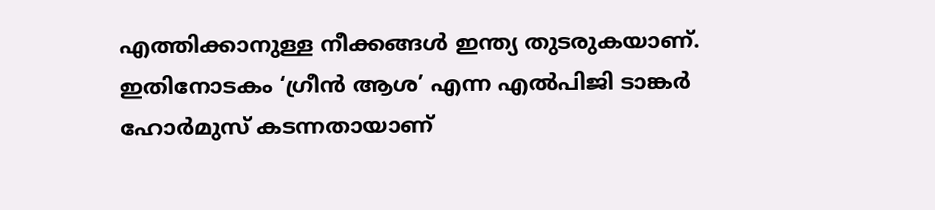എത്തിക്കാനുള്ള നീക്കങ്ങള്‍ ഇന്ത്യ തുടരുകയാണ്. ഇതിനോടകം ‘ഗ്രീന്‍ ആശ’ എന്ന എല്‍പിജി ടാങ്കര്‍ ഹോര്‍മുസ് കടന്നതായാണ്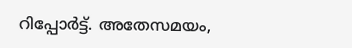റിപ്പോര്‍ട്ട്. അതേസമയം,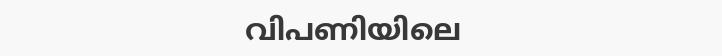വിപണിയിലെ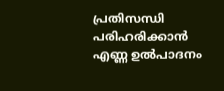പ്രതിസന്ധി പരിഹരിക്കാന്‍ എണ്ണ ഉല്‍പാദനം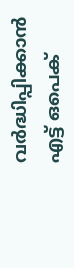വര്‍ദ്ധിപ്പിക്കാന്‍ എട്ട് ഒപെക്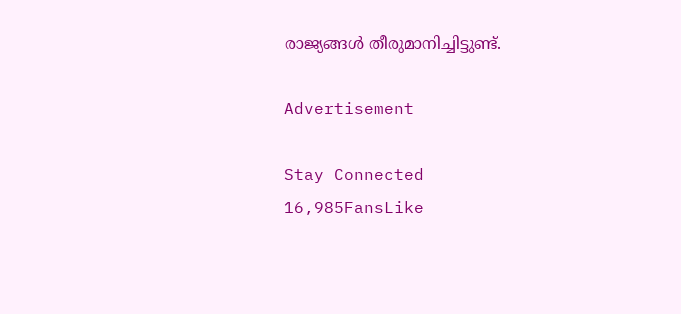രാജ്യങ്ങള്‍ തീരുമാനിച്ചിട്ടുണ്ട്.

Advertisement

Stay Connected
16,985FansLike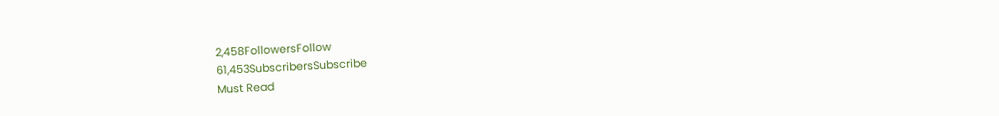2,458FollowersFollow
61,453SubscribersSubscribe
Must Read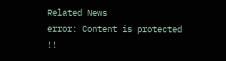Related News
error: Content is protected !!